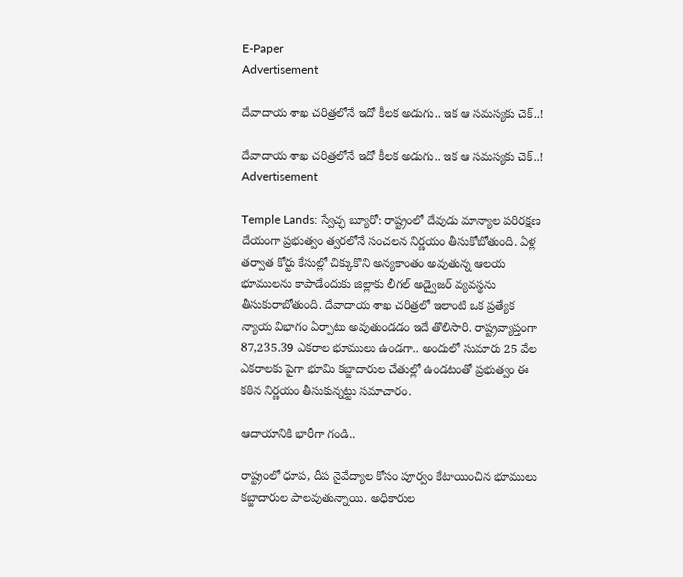E-Paper
Advertisement

దేవాదాయ శాఖ చరిత్రలోనే ఇదో కీలక అడుగు.. ఇక ఆ సమస్యకు చెక్..!

దేవాదాయ శాఖ చరిత్రలోనే ఇదో కీలక అడుగు.. ఇక ఆ సమస్యకు చెక్..!
Advertisement

Temple Lands: స్వేచ్ఛ బ్యూరో: రాష్ట్రంలో దేవుడు మాన్యాల పరిరక్షణ దేయంగా ప్రభుత్వం త్వరలోనే సంచలన నిర్ణయం తీసుకోబోతుంది. ఏళ్ల తర్వాత కోర్టు కేసుల్లో చిక్కుకొని అన్యకాంతం అవుతున్న ఆలయ భూములను కాపాడేందుకు జిల్లాకు లీగల్ అడ్వైజర్ వ్యవస్థను తీసుకురాబోతుంది. దేవాదాయ శాఖ చరిత్రలో ఇలాంటి ఒక ప్రత్యేక న్యాయ విభాగం ఏర్పాటు అవుతుండడం ఇదే తొలిసారి. రాష్ట్రవ్యాప్తంగా 87,235.39 ఎకరాల భూములు ఉండగా.. అందులో సుమారు 25 వేల ఎకరాలకు పైగా భూమి కబ్జాదారుల చేతుల్లో ఉండటంతో ప్రభుత్వం ఈ కఠిన నిర్ణయం తీసుకున్నట్టు సమాచారం.

ఆదాయానికి భారీగా గండి..

రాష్ట్రంలో ధూప, దీప నైవేద్యాల కోసం పూర్వం కేటాయించిన భూములు కబ్జాదారుల పాలవుతున్నాయి. అధికారుల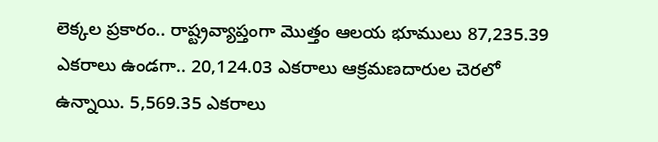లెక్కల ప్రకారం.. రాష్ట్రవ్యాప్తంగా మొత్తం ఆలయ భూములు 87,235.39 ఎకరాలు ఉండగా.. 20,124.03 ఎకరాలు ఆక్రమణదారుల చెరలో ఉన్నాయి. 5,569.35 ఎకరాలు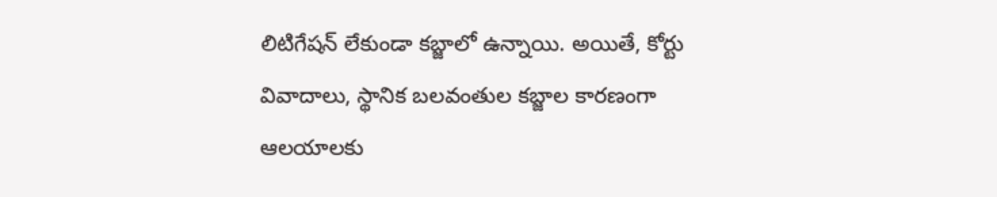లిటిగేషన్ లేకుండా కబ్జాలో ఉన్నాయి. అయితే, కోర్టు వివాదాలు, స్థానిక బలవంతుల కబ్జాల కారణంగా ఆలయాలకు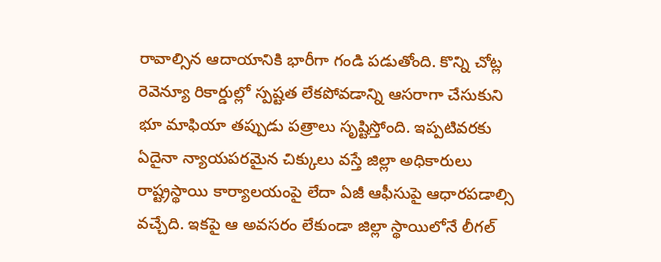రావాల్సిన ఆదాయానికి భారీగా గండి పడుతోంది. కొన్ని చోట్ల రెవెన్యూ రికార్డుల్లో స్పష్టత లేకపోవడాన్ని ఆసరాగా చేసుకుని భూ మాఫియా తప్పుడు పత్రాలు సృష్టిస్తోంది. ఇప్పటివరకు ఏదైనా న్యాయపరమైన చిక్కులు వస్తే జిల్లా అధికారులు రాష్ట్రస్థాయి కార్యాలయంపై లేదా ఏజీ ఆఫీసుపై ఆధారపడాల్సి వచ్చేది. ఇకపై ఆ అవసరం లేకుండా జిల్లా స్థాయిలోనే లీగల్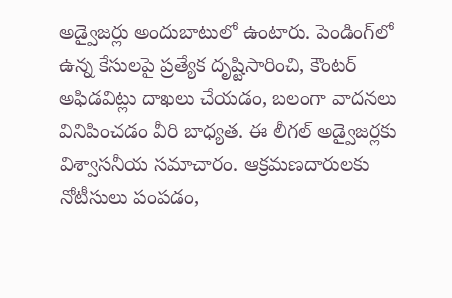అడ్వైజర్లు అందుబాటులో ఉంటారు. పెండింగ్‌లో ఉన్న కేసులపై ప్రత్యేక దృష్టిసారించి, కౌంటర్ అఫిడవిట్లు దాఖలు చేయడం, బలంగా వాదనలు వినిపించడం వీరి బాధ్యత. ఈ లీగల్ అడ్వైజర్లకు విశ్వాసనీయ సమాచారం. ఆక్రమణదారులకు నోటీసులు పంపడం,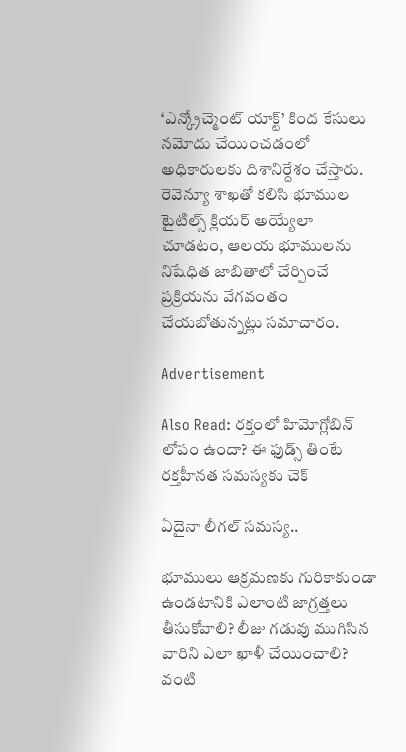‘ఎన్క్రోచ్మెంట్ యాక్ట్’ కింద కేసులు నమోదు చేయించడంలో అధికారులకు దిశానిర్దేశం చేస్తారు. రెవెన్యూ శాఖతో కలిసి భూముల టైటిల్స్ క్లియర్ అయ్యేలా చూడటం, ఆలయ భూములను నిషేధిత జాబితాలో చేర్పించే ప్రక్రియను వేగవంతం చేయబోతున్నట్లు సమాచారం.

Advertisement

Also Read: రక్తంలో హిమోగ్లోబిన్ లోపం ఉందా? ఈ ఫుడ్స్ తింటే రక్తహీనత సమస్యకు చెక్

ఏదైనా లీగల్ సమస్య..

భూములు ఆక్రమణకు గురికాకుండా ఉండటానికి ఎలాంటి జాగ్రత్తలు తీసుకోవాలి? లీజు గడువు ముగిసిన వారిని ఎలా ఖాళీ చేయించాలి? వంటి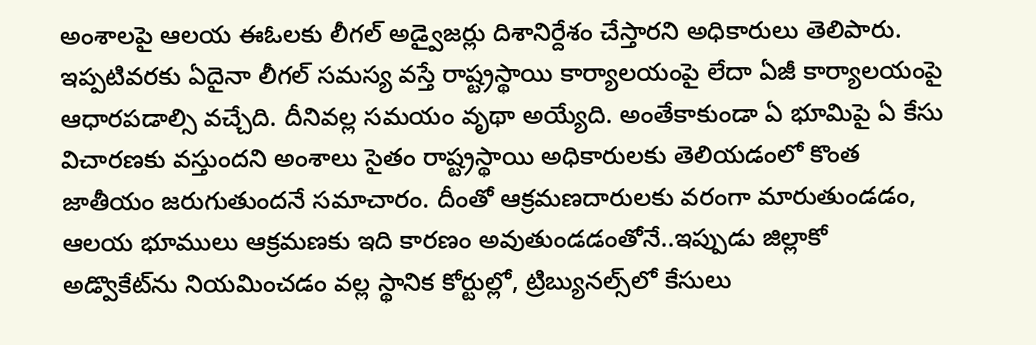అంశాలపై ఆలయ ఈఓలకు లీగల్ అడ్వైజర్లు దిశానిర్దేశం చేస్తారని అధికారులు తెలిపారు. ఇప్పటివరకు ఏదైనా లీగల్ సమస్య వస్తే రాష్ట్రస్థాయి కార్యాలయంపై లేదా ఏజీ కార్యాలయంపై ఆధారపడాల్సి వచ్చేది. దీనివల్ల సమయం వృథా అయ్యేది. అంతేకాకుండా ఏ భూమిపై ఏ కేసు విచారణకు వస్తుందని అంశాలు సైతం రాష్ట్రస్థాయి అధికారులకు తెలియడంలో కొంత జాతీయం జరుగుతుందనే సమాచారం. దీంతో ఆక్రమణదారులకు వరంగా మారుతుండడం, ఆలయ భూములు ఆక్రమణకు ఇది కారణం అవుతుండడంతోనే..ఇప్పుడు జిల్లాకో అడ్వొకేట్‌ను నియమించడం వల్ల స్థానిక కోర్టుల్లో, ట్రిబ్యునల్స్‌లో కేసులు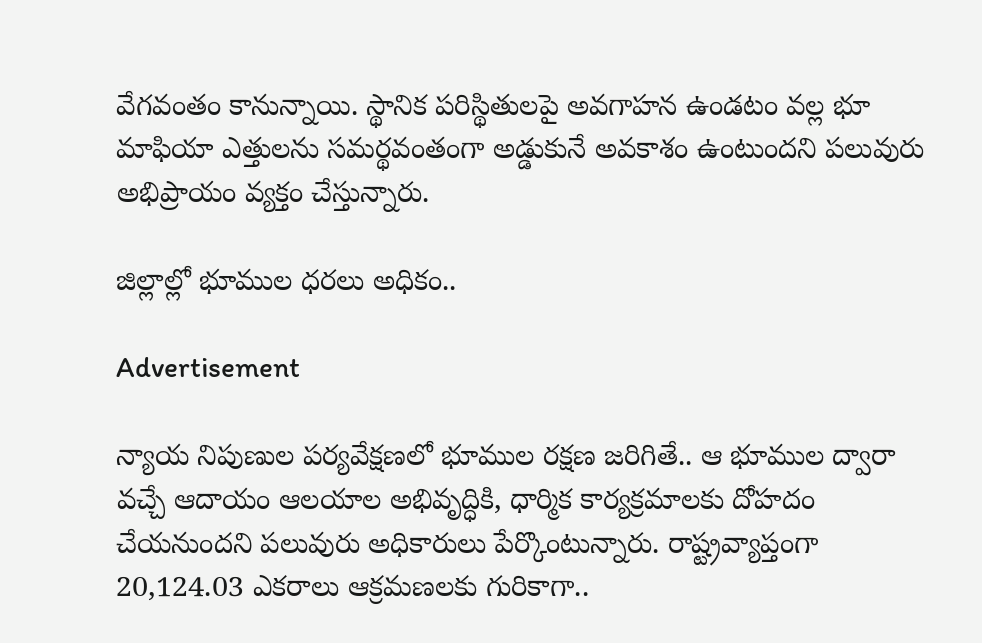వేగవంతం కానున్నాయి. స్థానిక పరిస్థితులపై అవగాహన ఉండటం వల్ల భూ మాఫియా ఎత్తులను సమర్థవంతంగా అడ్డుకునే అవకాశం ఉంటుందని పలువురు అభిప్రాయం వ్యక్తం చేస్తున్నారు.

జిల్లాల్లో భూముల ధరలు అధికం..

Advertisement

న్యాయ నిపుణుల పర్యవేక్షణలో భూముల రక్షణ జరిగితే.. ఆ భూముల ద్వారా వచ్చే ఆదాయం ఆలయాల అభివృద్ధికి, ధార్మిక కార్యక్రమాలకు దోహదం చేయనుందని పలువురు అధికారులు పేర్కొంటున్నారు. రాష్ట్రవ్యాప్తంగా 20,124.03 ఎకరాలు ఆక్రమణలకు గురికాగా..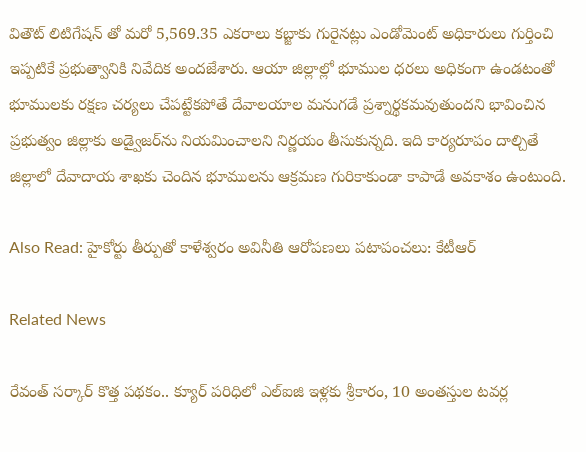వితౌట్ లిటిగేషన్ తో మరో 5,569.35 ఎకరాలు కబ్జాకు గురైనట్లు ఎండోమెంట్ అధికారులు గుర్తించి ఇప్పటికే ప్రభుత్వానికి నివేదిక అందజేశారు. ఆయా జిల్లాల్లో భూముల ధరలు అధికంగా ఉండటంతో భూములకు రక్షణ చర్యలు చేపట్టేకపోతే దేవాలయాల మనుగడే ప్రశ్నార్థకమవుతుందని భావించిన ప్రభుత్వం జిల్లాకు అడ్వైజర్‌ను నియమించాలని నిర్ణయం తీసుకున్నది. ఇది కార్యరూపం దాల్చితే జిల్లాలో దేవాదాయ శాఖకు చెందిన భూములను ఆక్రమణ గురికాకుండా కాపాడే అవకాశం ఉంటుంది.

Also Read: హైకోర్టు తీర్పుతో కాళేశ్వరం అవినీతి ఆరోపణలు పటాపంచలు: కేటీఆర్

Related News

రేవంత్ సర్కార్ కొత్త పథకం.. క్యూర్ పరిధిలో ఎల్ఐజి ఇళ్లకు శ్రీకారం, 10 అంతస్తుల టవర్ల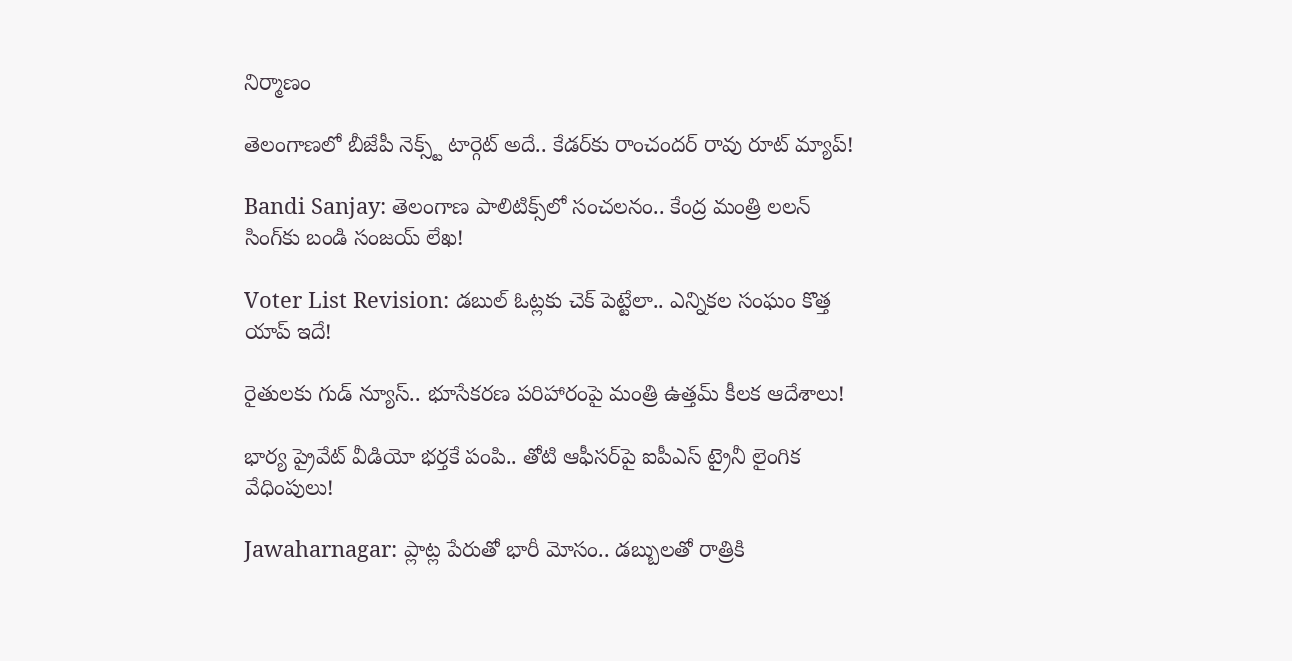నిర్మాణం

తెలంగాణలో బీజేపీ నెక్స్ట్ టార్గెట్ అదే.. కేడర్‌కు రాంచందర్ రావు రూట్ మ్యాప్!

Bandi Sanjay: తెలంగాణ పాలిటిక్స్‌లో సంచలనం.. కేంద్ర మంత్రి లలన్ సింగ్‌కు బండి సంజయ్ లేఖ!

Voter List Revision: డబుల్ ఓట్లకు చెక్ పెట్టేలా.. ఎన్నికల సంఘం కొత్త యాప్ ఇదే!

రైతులకు గుడ్ న్యూస్.. భూసేకరణ పరిహారంపై మంత్రి ఉత్తమ్ కీలక ఆదేశాలు!

భార్య ప్రైవేట్ వీడియో భర్తకే పంపి.. తోటి ఆఫీసర్‌పై ఐపీఎస్ ట్రైనీ లైంగిక వేధింపులు!

Jawaharnagar: ప్లాట్ల పేరుతో భారీ మోసం.. డబ్బులతో రాత్రికి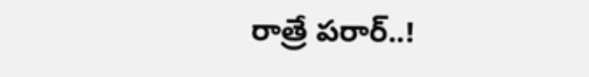రాత్రే పరార్..!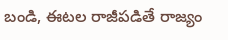బండి, ఈటల రాజీపడితే రాజ్యం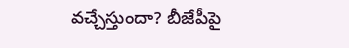వచ్చేస్తుందా? బీజేపీపై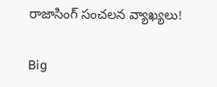రాజాసింగ్ సంచలన వ్యాఖ్యలు!

Big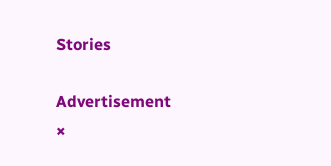Stories

Advertisement
×